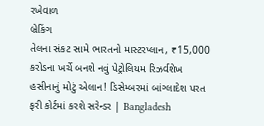રખેવાળ
બ્રેકિંગ
તેલના સંકટ સામે ભારતનો માસ્ટરપ્લાન, ₹15,000 કરોડના ખર્ચે બનશે નવું પેટ્રોલિયમ રિઝર્વશેખ હસીનાનું મોટું એલાન! ડિસેમ્બરમાં બાંગ્લાદેશ પરત ફરી કોર્ટમાં કરશે સરેન્ડર | Bangladesh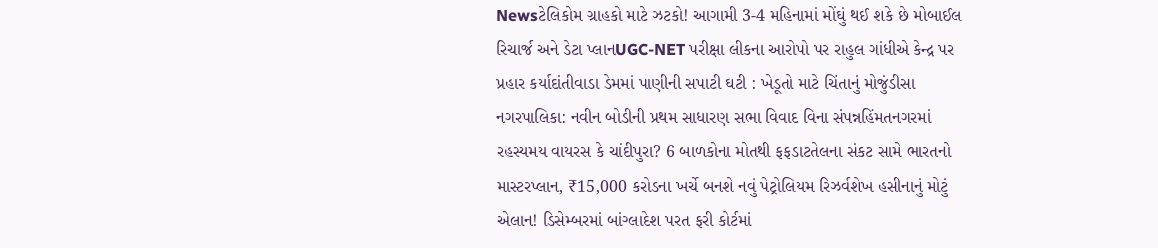Newsટેલિકોમ ગ્રાહકો માટે ઝટકો! આગામી 3-4 મહિનામાં મોંઘું થઈ શકે છે મોબાઈલ રિચાર્જ અને ડેટા પ્લાનUGC-NET પરીક્ષા લીકના આરોપો પર રાહુલ ગાંધીએ કેન્દ્ર પર પ્રહાર કર્યાદાંતીવાડા ડેમમાં પાણીની સપાટી ઘટી : ખેડૂતો માટે ચિંતાનું મોજુંડીસા નગરપાલિકા: નવીન બોડીની પ્રથમ સાધારણ સભા વિવાદ વિના સંપન્નહિંમતનગરમાં રહસ્યમય વાયરસ કે ચાંદીપુરા? 6 બાળકોના મોતથી ફફડાટતેલના સંકટ સામે ભારતનો માસ્ટરપ્લાન, ₹15,000 કરોડના ખર્ચે બનશે નવું પેટ્રોલિયમ રિઝર્વશેખ હસીનાનું મોટું એલાન! ડિસેમ્બરમાં બાંગ્લાદેશ પરત ફરી કોર્ટમાં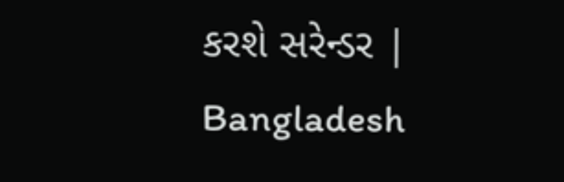કરશે સરેન્ડર | Bangladesh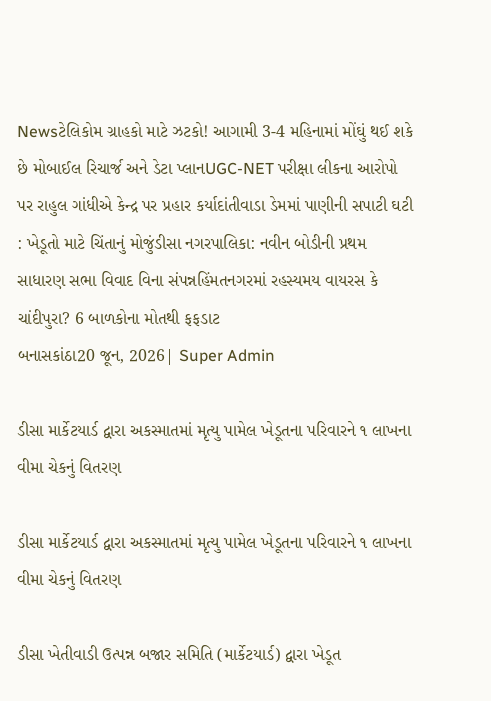Newsટેલિકોમ ગ્રાહકો માટે ઝટકો! આગામી 3-4 મહિનામાં મોંઘું થઈ શકે છે મોબાઈલ રિચાર્જ અને ડેટા પ્લાનUGC-NET પરીક્ષા લીકના આરોપો પર રાહુલ ગાંધીએ કેન્દ્ર પર પ્રહાર કર્યાદાંતીવાડા ડેમમાં પાણીની સપાટી ઘટી : ખેડૂતો માટે ચિંતાનું મોજુંડીસા નગરપાલિકા: નવીન બોડીની પ્રથમ સાધારણ સભા વિવાદ વિના સંપન્નહિંમતનગરમાં રહસ્યમય વાયરસ કે ચાંદીપુરા? 6 બાળકોના મોતથી ફફડાટ
બનાસકાંઠા20 જૂન, 2026| Super Admin

ડીસા માર્કેટયાર્ડ દ્વારા અકસ્માતમાં મૃત્યુ પામેલ ખેડૂતના પરિવારને ૧ લાખના વીમા ચેકનું વિતરણ

ડીસા માર્કેટયાર્ડ દ્વારા અકસ્માતમાં મૃત્યુ પામેલ ખેડૂતના પરિવારને ૧ લાખના વીમા ચેકનું વિતરણ

ડીસા ખેતીવાડી ઉત્પન્ન બજાર સમિતિ (માર્કેટયાર્ડ) દ્વારા ખેડૂત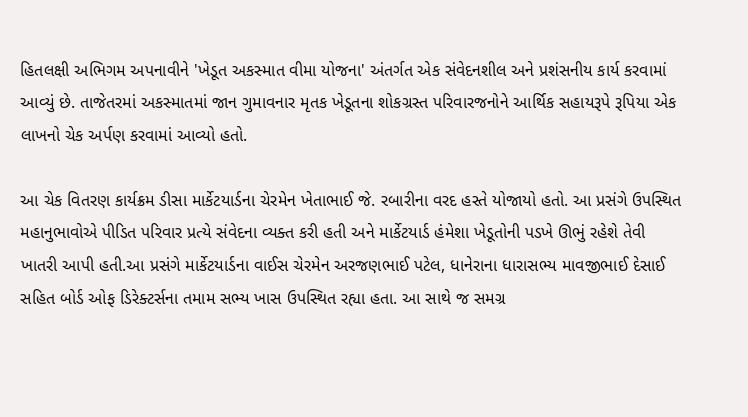હિતલક્ષી અભિગમ અપનાવીને 'ખેડૂત અકસ્માત વીમા યોજના' અંતર્ગત એક સંવેદનશીલ અને પ્રશંસનીય કાર્ય કરવામાં આવ્યું છે. તાજેતરમાં અકસ્માતમાં જાન ગુમાવનાર મૃતક ખેડૂતના શોકગ્રસ્ત પરિવારજનોને આર્થિક સહાયરૂપે રૂપિયા એક લાખનો ચેક અર્પણ કરવામાં આવ્યો હતો.

આ ચેક વિતરણ કાર્યક્રમ ડીસા માર્કેટયાર્ડના ચેરમેન ખેતાભાઈ જે. રબારીના વરદ હસ્તે યોજાયો હતો. આ પ્રસંગે ઉપસ્થિત મહાનુભાવોએ પીડિત પરિવાર પ્રત્યે સંવેદના વ્યક્ત કરી હતી અને માર્કેટયાર્ડ હંમેશા ખેડૂતોની પડખે ઊભું રહેશે તેવી ખાતરી આપી હતી.આ પ્રસંગે માર્કેટયાર્ડના વાઈસ ચેરમેન અરજણભાઈ પટેલ, ધાનેરાના ધારાસભ્ય માવજીભાઈ દેસાઈ સહિત બોર્ડ ઓફ ડિરેક્ટર્સના તમામ સભ્ય ખાસ ઉપસ્થિત રહ્યા હતા. આ સાથે જ સમગ્ર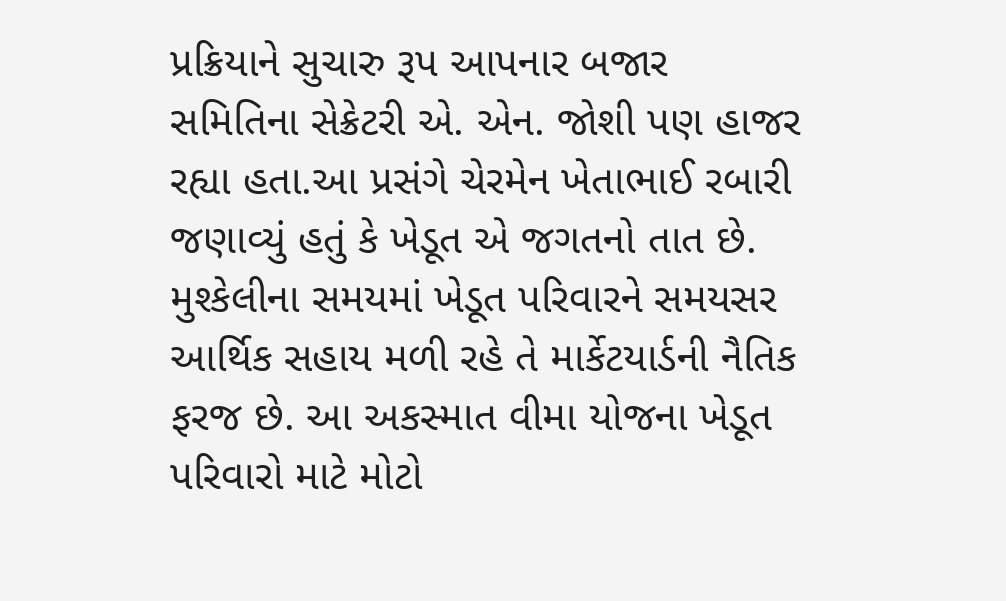પ્રક્રિયાને સુચારુ રૂપ આપનાર બજાર સમિતિના સેક્રેટરી એ. એન. જોશી પણ હાજર રહ્યા હતા.આ પ્રસંગે ચેરમેન ખેતાભાઈ રબારી જણાવ્યું હતું કે ખેડૂત એ જગતનો તાત છે. મુશ્કેલીના સમયમાં ખેડૂત પરિવારને સમયસર આર્થિક સહાય મળી રહે તે માર્કેટયાર્ડની નૈતિક ફરજ છે. આ અકસ્માત વીમા યોજના ખેડૂત પરિવારો માટે મોટો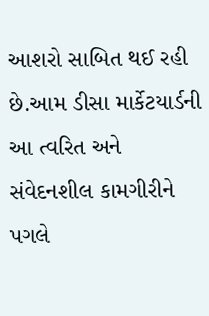આશરો સાબિત થઈ રહી છે.આમ ડીસા માર્કેટયાર્ડની આ ત્વરિત અને સંવેદનશીલ કામગીરીને પગલે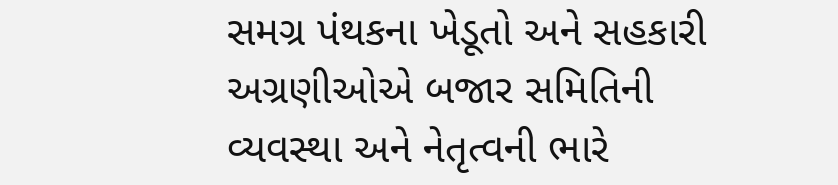સમગ્ર પંથકના ખેડૂતો અને સહકારી અગ્રણીઓએ બજાર સમિતિની વ્યવસ્થા અને નેતૃત્વની ભારે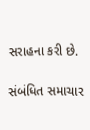સરાહના કરી છે.

સંબંધિત સમાચાર